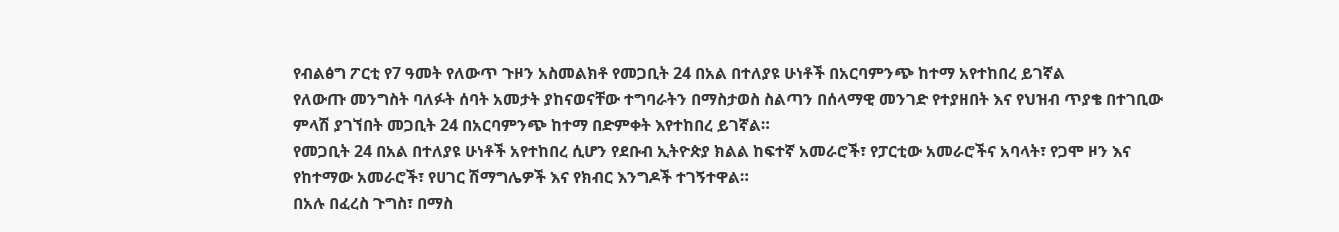የብልፅግ ፖርቲ የ7 ዓመት የለውጥ ጉዞን አስመልክቶ የመጋቢት 24 በአል በተለያዩ ሁነቶች በአርባምንጭ ከተማ አየተከበረ ይገኛል
የለውጡ መንግስት ባለፉት ሰባት አመታት ያከናወናቸው ተግባራትን በማስታወስ ስልጣን በሰላማዊ መንገድ የተያዘበት እና የህዝብ ጥያቄ በተገቢው ምላሽ ያገኘበት መጋቢት 24 በአርባምንጭ ከተማ በድምቀት እየተከበረ ይገኛል።
የመጋቢት 24 በአል በተለያዩ ሁነቶች አየተከበረ ሲሆን የደቡብ ኢትዮጵያ ክልል ከፍተኛ አመራሮች፣ የፓርቲው አመራሮችና አባላት፣ የጋሞ ዞን እና የከተማው አመራሮች፣ የሀገር ሽማግሌዎች እና የክብር እንግዶች ተገኝተዋል።
በአሉ በፈረስ ጉግስ፣ በማስ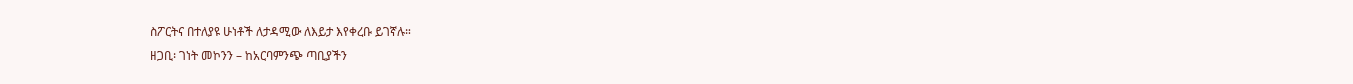ስፖርትና በተለያዩ ሁነቶች ለታዳሚው ለእይታ እየቀረቡ ይገኛሉ።
ዘጋቢ፡ ገነት መኮንን – ከአርባምንጭ ጣቢያችን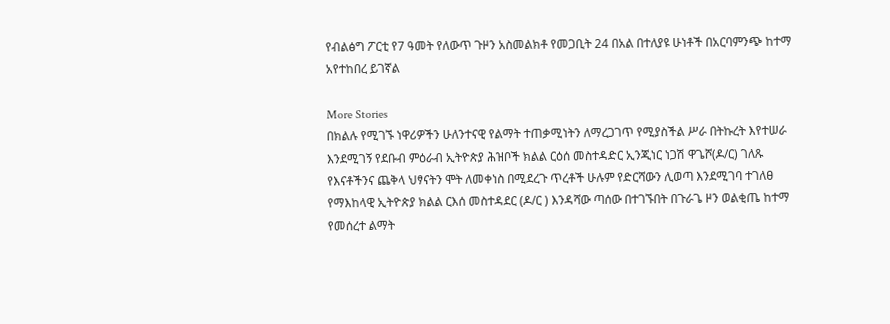የብልፅግ ፖርቲ የ7 ዓመት የለውጥ ጉዞን አስመልክቶ የመጋቢት 24 በአል በተለያዩ ሁነቶች በአርባምንጭ ከተማ አየተከበረ ይገኛል

More Stories
በክልሉ የሚገኙ ነዋሪዎችን ሁለንተናዊ የልማት ተጠቃሚነትን ለማረጋገጥ የሚያስችል ሥራ በትኩረት እየተሠራ እንደሚገኝ የደቡብ ምዕራብ ኢትዮጵያ ሕዝቦች ክልል ርዕሰ መስተዳድር ኢንጂነር ነጋሽ ዋጌሾ(ዶ/ር) ገለጹ
የእናቶችንና ጨቅላ ህፃናትን ሞት ለመቀነስ በሚደረጉ ጥረቶች ሁሉም የድርሻውን ሊወጣ እንደሚገባ ተገለፀ
የማእከላዊ ኢትዮጵያ ክልል ርእሰ መስተዳደር (ዶ/ር ) እንዳሻው ጣሰው በተገኙበት በጉራጌ ዞን ወልቂጤ ከተማ የመሰረተ ልማት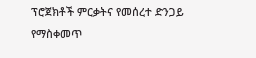ፕሮጀክቶች ምርቃትና የመሰረተ ድንጋይ የማስቀመጥ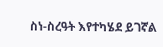ስነ-ስረዓት እየተካሄደ ይገኛል